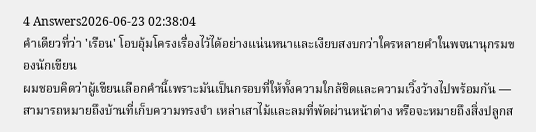4 Answers2026-06-23 02:38:04
คำเดียวที่ว่า 'เรือน' โอบอุ้มโครงเรื่องไว้ได้อย่างแน่นหนาและเงียบสงบกว่าใครหลายคำในพจนานุกรมของนักเขียน
ผมชอบคิดว่าผู้เขียนเลือกคำนี้เพราะมันเป็นกรอบที่ให้ทั้งความใกล้ชิดและความเวิ้งว้างไปพร้อมกัน — สามารถหมายถึงบ้านที่เก็บความทรงจำ เหล่าเสาไม้และลมที่พัดผ่านหน้าต่าง หรือจะหมายถึงสิ่งปลูกส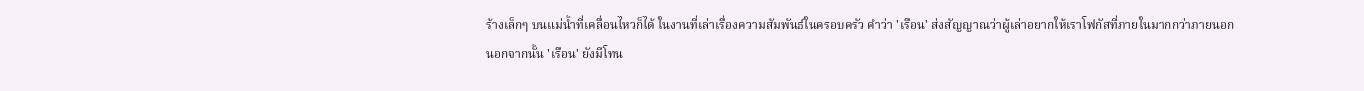ร้างเล็กๆ บนแม่น้ำที่เคลื่อนไหวก็ได้ ในงานที่เล่าเรื่องความสัมพันธ์ในครอบครัว คำว่า 'เรือน' ส่งสัญญาณว่าผู้เล่าอยากให้เราโฟกัสที่ภายในมากกว่าภายนอก
นอกจากนั้น 'เรือน' ยังมีโทน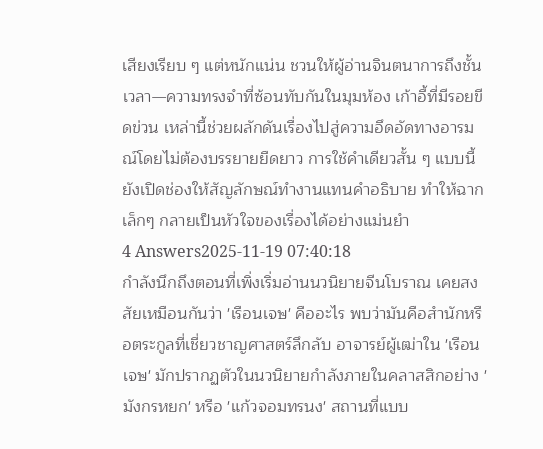เสียงเรียบ ๆ แต่หนักแน่น ชวนให้ผู้อ่านจินตนาการถึงชั้นเวลา—ความทรงจำที่ซ้อนทับกันในมุมห้อง เก้าอี้ที่มีรอยขีดข่วน เหล่านี้ช่วยผลักดันเรื่องไปสู่ความอึดอัดทางอารมณ์โดยไม่ต้องบรรยายยืดยาว การใช้คำเดียวสั้น ๆ แบบนี้ยังเปิดช่องให้สัญลักษณ์ทำงานแทนคำอธิบาย ทำให้ฉากเล็กๆ กลายเป็นหัวใจของเรื่องได้อย่างแม่นยำ
4 Answers2025-11-19 07:40:18
กำลังนึกถึงตอนที่เพิ่งเริ่มอ่านนวนิยายจีนโบราณ เคยสงสัยเหมือนกันว่า 'เรือนเจษ' คืออะไร พบว่ามันคือสำนักหรือตระกูลที่เชี่ยวชาญศาสตร์ลึกลับ อาจารย์ผู้เฒ่าใน 'เรือนเจษ' มักปรากฏตัวในนวนิยายกำลังภายในคลาสสิกอย่าง 'มังกรหยก' หรือ 'แก้วจอมทรนง' สถานที่แบบ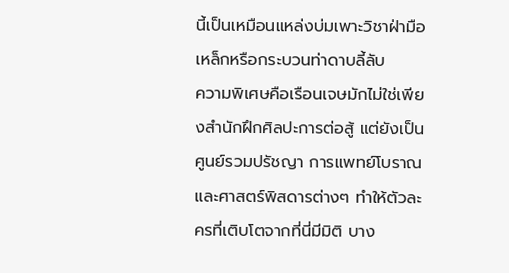นี้เป็นเหมือนแหล่งบ่มเพาะวิชาฝ่ามือเหล็กหรือกระบวนท่าดาบลี้ลับ
ความพิเศษคือเรือนเจษมักไม่ใช่เพียงสำนักฝึกศิลปะการต่อสู้ แต่ยังเป็นศูนย์รวมปรัชญา การแพทย์โบราณ และศาสตร์พิสดารต่างๆ ทำให้ตัวละครที่เติบโตจากที่นี่มีมิติ บาง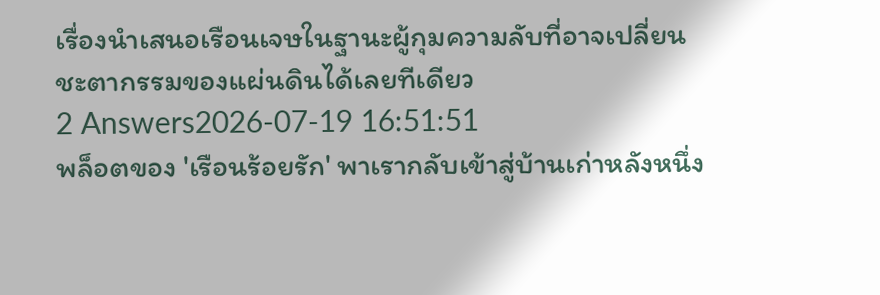เรื่องนำเสนอเรือนเจษในฐานะผู้กุมความลับที่อาจเปลี่ยนชะตากรรมของแผ่นดินได้เลยทีเดียว
2 Answers2026-07-19 16:51:51
พล็อตของ 'เรือนร้อยรัก' พาเรากลับเข้าสู่บ้านเก่าหลังหนึ่ง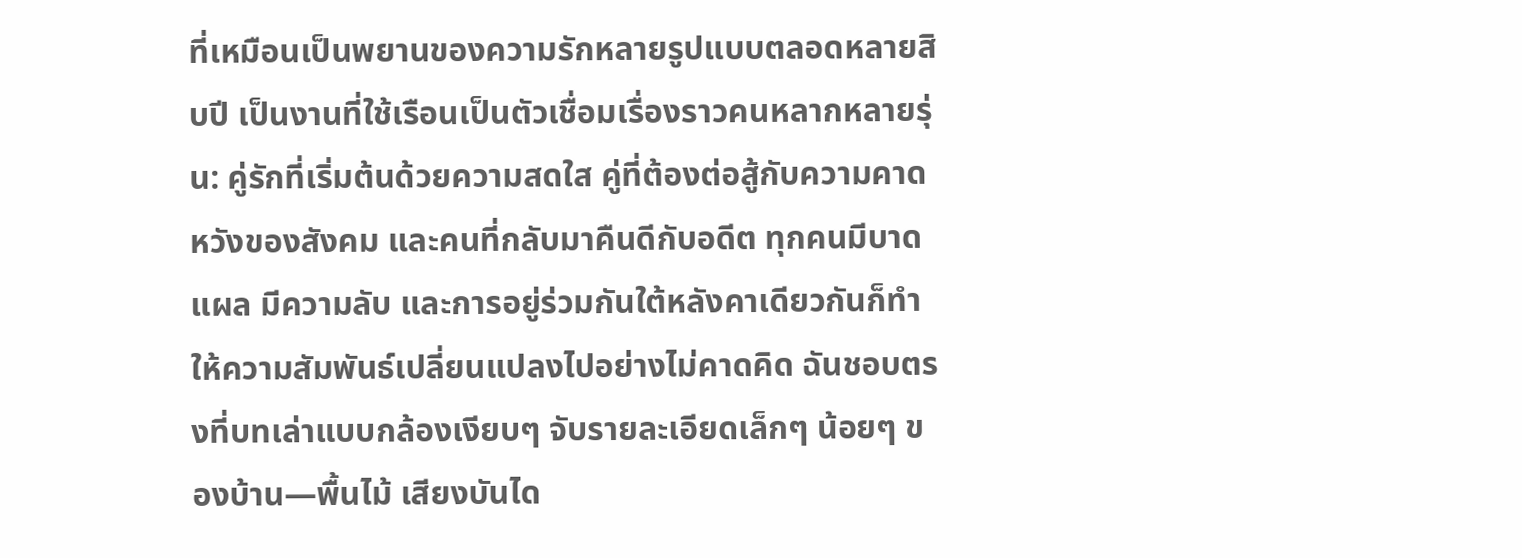ที่เหมือนเป็นพยานของความรักหลายรูปแบบตลอดหลายสิบปี เป็นงานที่ใช้เรือนเป็นตัวเชื่อมเรื่องราวคนหลากหลายรุ่น: คู่รักที่เริ่มต้นด้วยความสดใส คู่ที่ต้องต่อสู้กับความคาดหวังของสังคม และคนที่กลับมาคืนดีกับอดีต ทุกคนมีบาดแผล มีความลับ และการอยู่ร่วมกันใต้หลังคาเดียวกันก็ทำให้ความสัมพันธ์เปลี่ยนแปลงไปอย่างไม่คาดคิด ฉันชอบตรงที่บทเล่าแบบกล้องเงียบๆ จับรายละเอียดเล็กๆ น้อยๆ ของบ้าน—พื้นไม้ เสียงบันได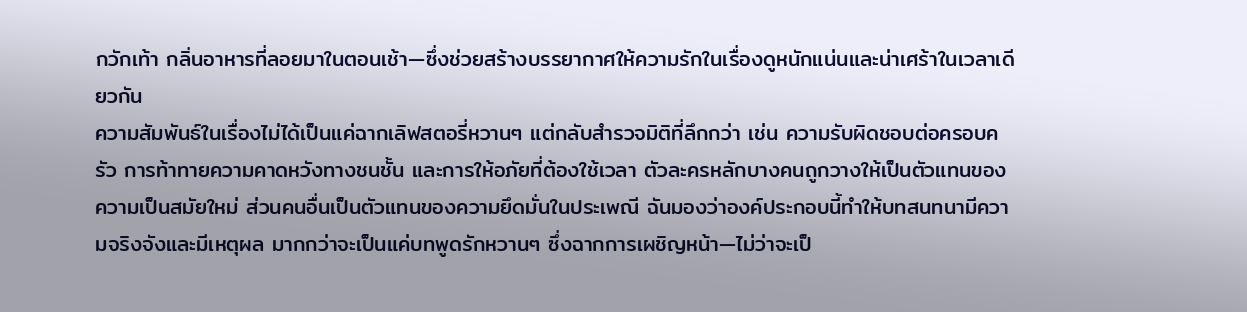กวักเท้า กลิ่นอาหารที่ลอยมาในตอนเช้า—ซึ่งช่วยสร้างบรรยากาศให้ความรักในเรื่องดูหนักแน่นและน่าเศร้าในเวลาเดียวกัน
ความสัมพันธ์ในเรื่องไม่ได้เป็นแค่ฉากเลิฟสตอรี่หวานๆ แต่กลับสำรวจมิติที่ลึกกว่า เช่น ความรับผิดชอบต่อครอบครัว การท้าทายความคาดหวังทางชนชั้น และการให้อภัยที่ต้องใช้เวลา ตัวละครหลักบางคนถูกวางให้เป็นตัวแทนของความเป็นสมัยใหม่ ส่วนคนอื่นเป็นตัวแทนของความยึดมั่นในประเพณี ฉันมองว่าองค์ประกอบนี้ทำให้บทสนทนามีความจริงจังและมีเหตุผล มากกว่าจะเป็นแค่บทพูดรักหวานๆ ซึ่งฉากการเผชิญหน้า—ไม่ว่าจะเป็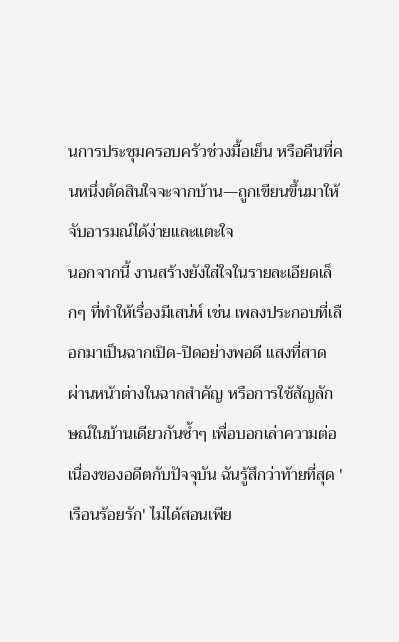นการประชุมครอบครัวช่วงมื้อเย็น หรือคืนที่คนหนึ่งตัดสินใจจะจากบ้าน—ถูกเขียนขึ้นมาให้จับอารมณ์ได้ง่ายและแตะใจ
นอกจากนี้ งานสร้างยังใส่ใจในรายละเอียดเล็กๆ ที่ทำให้เรื่องมีเสน่ห์ เช่น เพลงประกอบที่เลือกมาเป็นฉากเปิด-ปิดอย่างพอดี แสงที่สาดผ่านหน้าต่างในฉากสำคัญ หรือการใช้สัญลักษณ์ในบ้านเดียวกันซ้ำๆ เพื่อบอกเล่าความต่อเนื่องของอดีตกับปัจจุบัน ฉันรู้สึกว่าท้ายที่สุด 'เรือนร้อยรัก' ไม่ได้สอนเพีย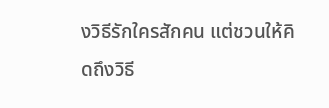งวิธีรักใครสักคน แต่ชวนให้คิดถึงวิธี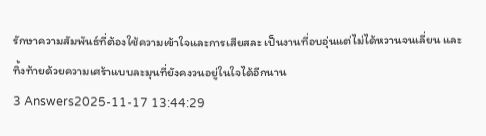รักษาความสัมพันธ์ที่ต้องใช้ความเข้าใจและการเสียสละ เป็นงานที่อบอุ่นแต่ไม่ได้หวานจนเลี่ยน และทิ้งท้ายด้วยความเศร้าแบบละมุนที่ยังคงวนอยู่ในใจได้อีกนาน
3 Answers2025-11-17 13:44:29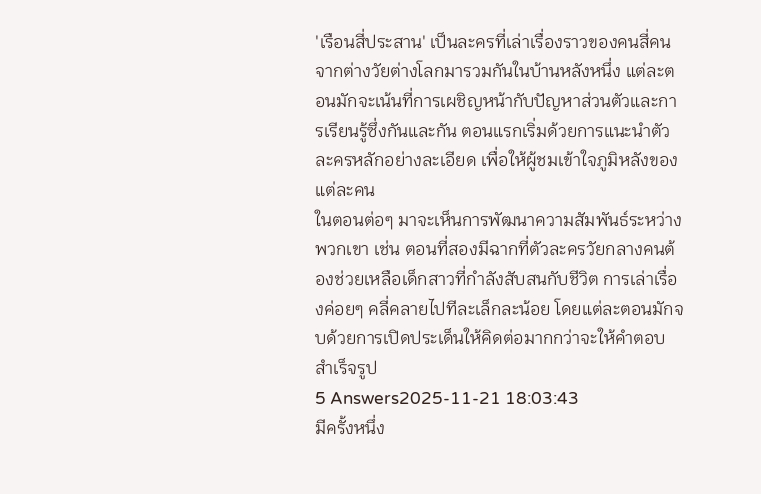'เรือนสี่ประสาน' เป็นละครที่เล่าเรื่องราวของคนสี่คนจากต่างวัยต่างโลกมารวมกันในบ้านหลังหนึ่ง แต่ละตอนมักจะเน้นที่การเผชิญหน้ากับปัญหาส่วนตัวและการเรียนรู้ซึ่งกันและกัน ตอนแรกเริ่มด้วยการแนะนำตัวละครหลักอย่างละเอียด เพื่อให้ผู้ชมเข้าใจภูมิหลังของแต่ละคน
ในตอนต่อๆ มาจะเห็นการพัฒนาความสัมพันธ์ระหว่างพวกเขา เช่น ตอนที่สองมีฉากที่ตัวละครวัยกลางคนต้องช่วยเหลือเด็กสาวที่กำลังสับสนกับชีวิต การเล่าเรื่องค่อยๆ คลี่คลายไปทีละเล็กละน้อย โดยแต่ละตอนมักจบด้วยการเปิดประเด็นให้คิดต่อมากกว่าจะให้คำตอบสำเร็จรูป
5 Answers2025-11-21 18:03:43
มีครั้งหนึ่ง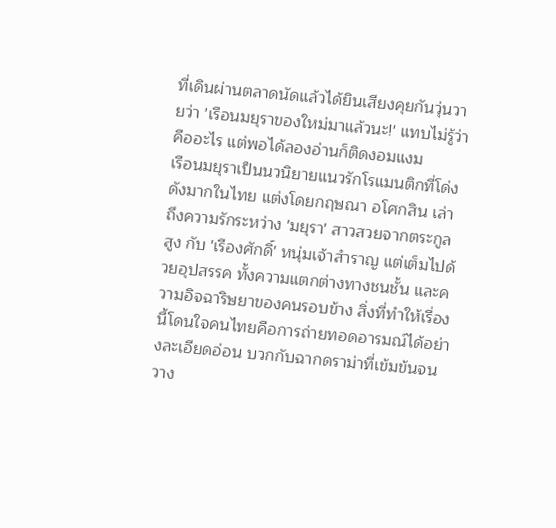ที่เดินผ่านตลาดนัดแล้วได้ยินเสียงคุยกันวุ่นวายว่า 'เรือนมยุราของใหม่มาแล้วนะ!' แทบไม่รู้ว่าคืออะไร แต่พอได้ลองอ่านก็ติดงอมแงม
เรือนมยุราเป็นนวนิยายแนวรักโรแมนติกที่โด่งดังมากในไทย แต่งโดยกฤษณา อโศกสิน เล่าถึงความรักระหว่าง 'มยุรา' สาวสวยจากตระกูลสูง กับ 'เรืองศักดิ์' หนุ่มเจ้าสำราญ แต่เต็มไปด้วยอุปสรรค ทั้งความแตกต่างทางชนชั้น และความอิจฉาริษยาของคนรอบข้าง สิ่งที่ทำให้เรื่องนี้โดนใจคนไทยคือการถ่ายทอดอารมณ์ได้อย่างละเอียดอ่อน บวกกับฉากดราม่าที่เข้มข้นจนวาง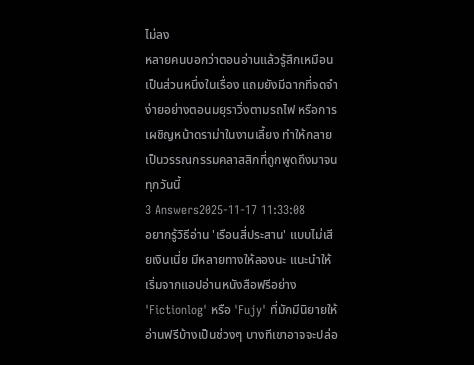ไม่ลง
หลายคนบอกว่าตอนอ่านแล้วรู้สึกเหมือนเป็นส่วนหนึ่งในเรื่อง แถมยังมีฉากที่จดจำง่ายอย่างตอนมยุราวิ่งตามรถไฟ หรือการเผชิญหน้าดราม่าในงานเลี้ยง ทำให้กลายเป็นวรรณกรรมคลาสสิกที่ถูกพูดถึงมาจนทุกวันนี้
3 Answers2025-11-17 11:33:08
อยากรู้วิธีอ่าน 'เรือนสี่ประสาน' แบบไม่เสียเงินเนี่ย มีหลายทางให้ลองนะ แนะนำให้เริ่มจากแอปอ่านหนังสือฟรีอย่าง 'Fictionlog' หรือ 'Fujy' ที่มักมีนิยายให้อ่านฟรีบ้างเป็นช่วงๆ บางทีเขาอาจจะปล่อ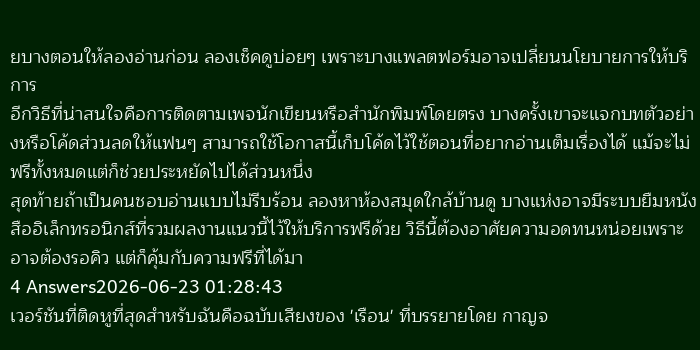ยบางตอนให้ลองอ่านก่อน ลองเช็คดูบ่อยๆ เพราะบางแพลตฟอร์มอาจเปลี่ยนนโยบายการให้บริการ
อีกวิธีที่น่าสนใจคือการติดตามเพจนักเขียนหรือสำนักพิมพ์โดยตรง บางครั้งเขาจะแจกบทตัวอย่างหรือโค้ดส่วนลดให้แฟนๆ สามารถใช้โอกาสนี้เก็บโค้ดไว้ใช้ตอนที่อยากอ่านเต็มเรื่องได้ แม้จะไม่ฟรีทั้งหมดแต่ก็ช่วยประหยัดไปได้ส่วนหนึ่ง
สุดท้ายถ้าเป็นคนชอบอ่านแบบไม่รีบร้อน ลองหาห้องสมุดใกล้บ้านดู บางแห่งอาจมีระบบยืมหนังสืออิเล็กทรอนิกส์ที่รวมผลงานแนวนี้ไว้ให้บริการฟรีด้วย วิธีนี้ต้องอาศัยความอดทนหน่อยเพราะอาจต้องรอคิว แต่ก็คุ้มกับความฟรีที่ได้มา
4 Answers2026-06-23 01:28:43
เวอร์ชันที่ติดหูที่สุดสำหรับฉันคือฉบับเสียงของ 'เรือน' ที่บรรยายโดย กาญจ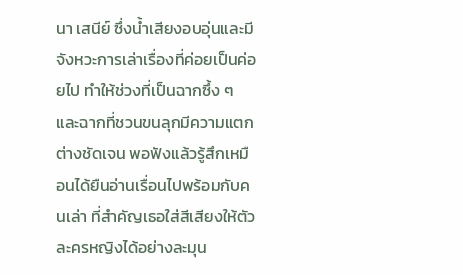นา เสนีย์ ซึ่งน้ำเสียงอบอุ่นและมีจังหวะการเล่าเรื่องที่ค่อยเป็นค่อยไป ทำให้ช่วงที่เป็นฉากซึ้ง ๆ และฉากที่ชวนขนลุกมีความแตกต่างชัดเจน พอฟังแล้วรู้สึกเหมือนได้ยืนอ่านเรื่อนไปพร้อมกับคนเล่า ที่สำคัญเธอใส่สีเสียงให้ตัวละครหญิงได้อย่างละมุน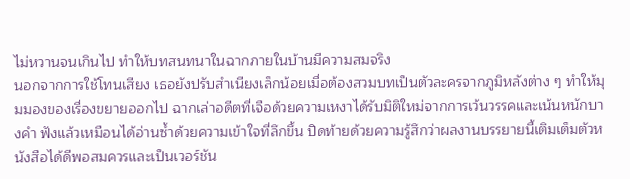ไม่หวานจนเกินไป ทำให้บทสนทนาในฉากภายในบ้านมีความสมจริง
นอกจากการใช้โทนเสียง เธอยังปรับสำเนียงเล็กน้อยเมื่อต้องสวมบทเป็นตัวละครจากภูมิหลังต่าง ๆ ทำให้มุมมองของเรื่องขยายออกไป ฉากเล่าอดีตที่เจือด้วยความเหงาได้รับมิติใหม่จากการเว้นวรรคและเน้นหนักบางคำ ฟังแล้วเหมือนได้อ่านซ้ำด้วยความเข้าใจที่ลึกขึ้น ปิดท้ายด้วยความรู้สึกว่าผลงานบรรยายนี้เติมเต็มตัวหนังสือได้ดีพอสมควรและเป็นเวอร์ชัน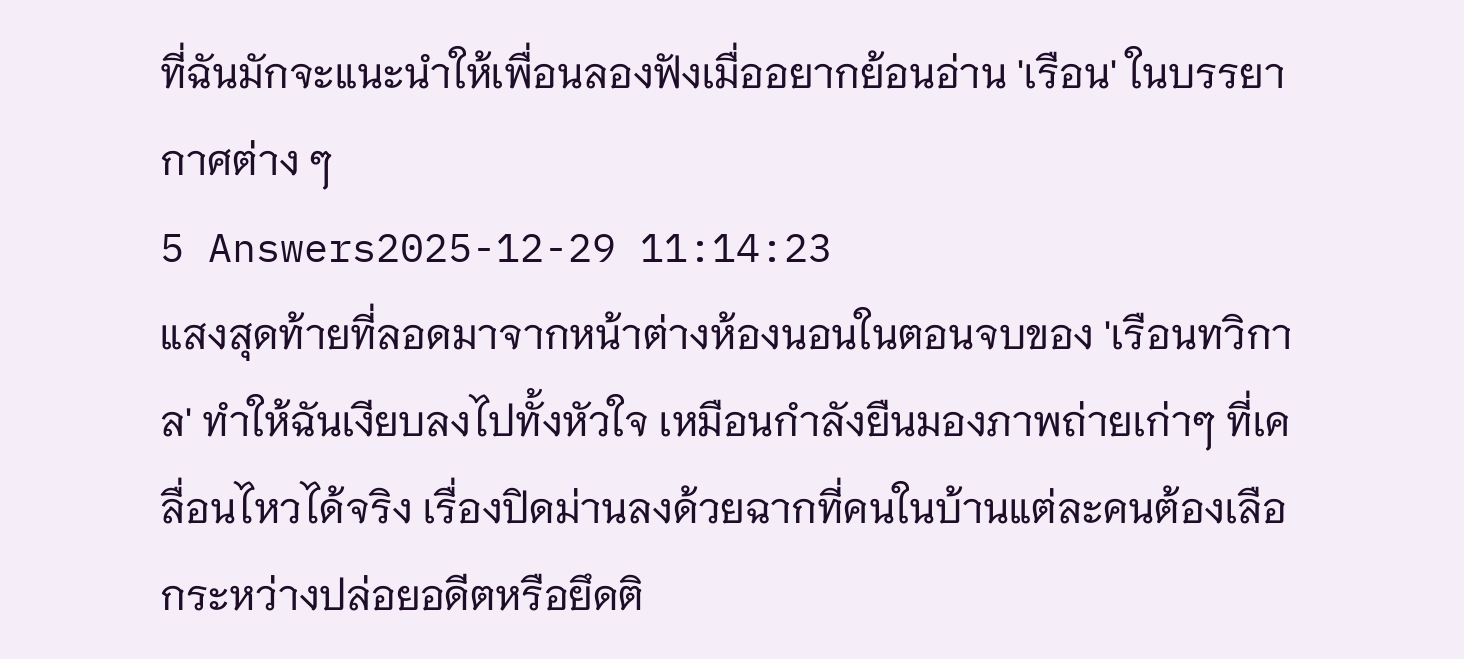ที่ฉันมักจะแนะนำให้เพื่อนลองฟังเมื่ออยากย้อนอ่าน 'เรือน' ในบรรยากาศต่าง ๆ
5 Answers2025-12-29 11:14:23
แสงสุดท้ายที่ลอดมาจากหน้าต่างห้องนอนในตอนจบของ 'เรือนทวิกาล' ทำให้ฉันเงียบลงไปทั้งหัวใจ เหมือนกำลังยืนมองภาพถ่ายเก่าๆ ที่เคลื่อนไหวได้จริง เรื่องปิดม่านลงด้วยฉากที่คนในบ้านแต่ละคนต้องเลือกระหว่างปล่อยอดีตหรือยึดติ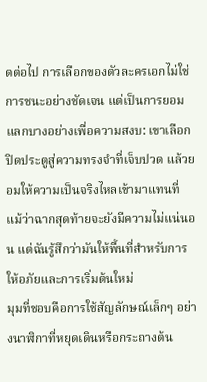ดต่อไป การเลือกของตัวละครเอกไม่ใช่การชนะอย่างชัดเจน แต่เป็นการยอมแลกบางอย่างเพื่อความสงบ: เขาเลือกปิดประตูสู่ความทรงจำที่เจ็บปวด แล้วยอมให้ความเป็นจริงไหลเข้ามาแทนที่ แม้ว่าฉากสุดท้ายจะยังมีความไม่แน่นอน แต่ฉันรู้สึกว่ามันให้พื้นที่สำหรับการให้อภัยและการเริ่มต้นใหม่
มุมที่ชอบคือการใช้สัญลักษณ์เล็กๆ อย่างนาฬิกาที่หยุดเดินหรือกระถางต้น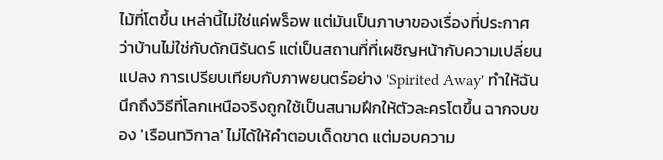ไม้ที่โตขึ้น เหล่านี้ไม่ใช่แค่พร็อพ แต่มันเป็นภาษาของเรื่องที่ประกาศว่าบ้านไม่ใช่กับดักนิรันดร์ แต่เป็นสถานที่ที่เผชิญหน้ากับความเปลี่ยนแปลง การเปรียบเทียบกับภาพยนตร์อย่าง 'Spirited Away' ทำให้ฉันนึกถึงวิธีที่โลกเหนือจริงถูกใช้เป็นสนามฝึกให้ตัวละครโตขึ้น ฉากจบของ 'เรือนทวิกาล' ไม่ได้ให้คำตอบเด็ดขาด แต่มอบความ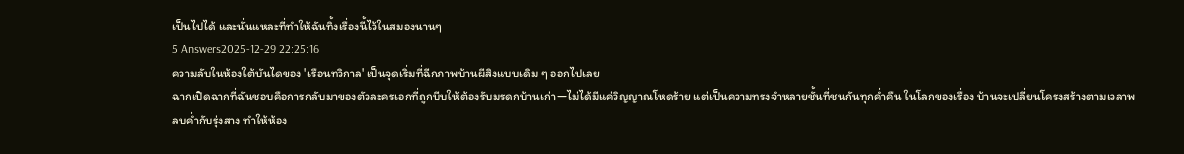เป็นไปได้ และนั่นแหละที่ทำให้ฉันทิ้งเรื่องนี้ไว้ในสมองนานๆ
5 Answers2025-12-29 22:25:16
ความลับในห้องใต้บันไดของ 'เรือนทวิกาล' เป็นจุดเริ่มที่ฉีกภาพบ้านผีสิงแบบเดิม ๆ ออกไปเลย
ฉากเปิดฉากที่ฉันชอบคือการกลับมาของตัวละครเอกที่ถูกบีบให้ต้องรับมรดกบ้านเก่า—ไม่ได้มีแค่วิญญาณโหดร้าย แต่เป็นความทรงจำหลายชั้นที่ชนกันทุกค่ำคืน ในโลกของเรื่อง บ้านจะเปลี่ยนโครงสร้างตามเวลาพลบค่ำกับรุ่งสาง ทำให้ห้อง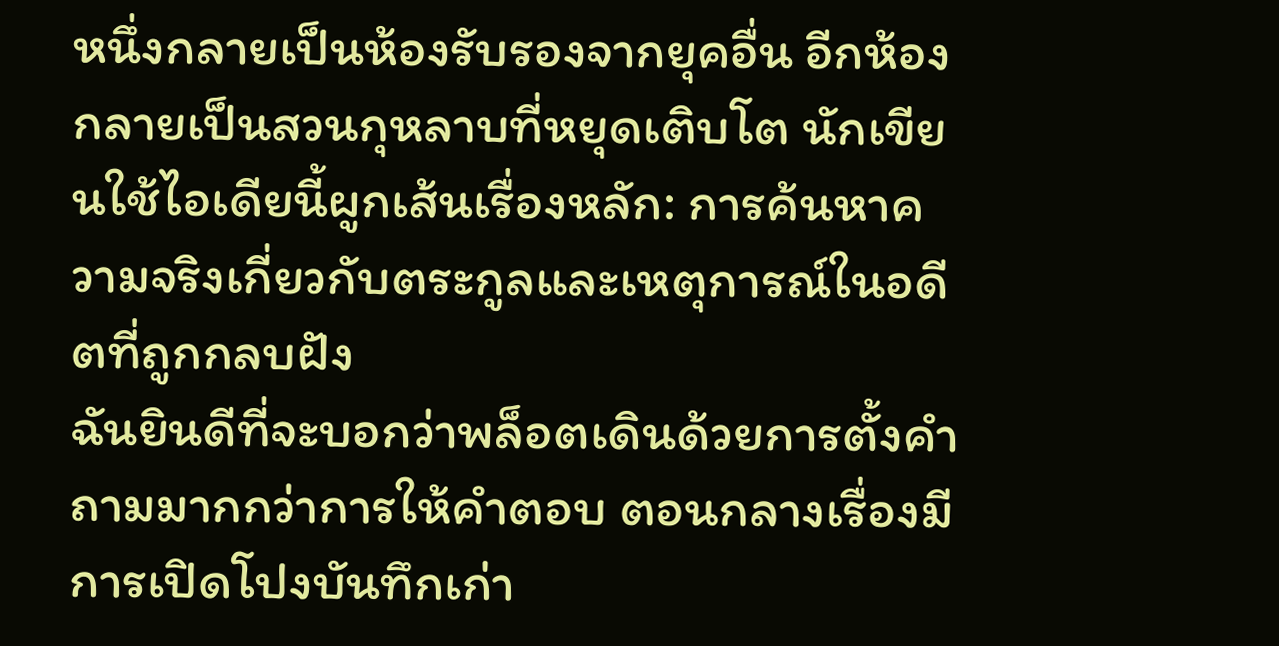หนึ่งกลายเป็นห้องรับรองจากยุคอื่น อีกห้องกลายเป็นสวนกุหลาบที่หยุดเติบโต นักเขียนใช้ไอเดียนี้ผูกเส้นเรื่องหลัก: การค้นหาความจริงเกี่ยวกับตระกูลและเหตุการณ์ในอดีตที่ถูกกลบฝัง
ฉันยินดีที่จะบอกว่าพล็อตเดินด้วยการตั้งคำถามมากกว่าการให้คำตอบ ตอนกลางเรื่องมีการเปิดโปงบันทึกเก่า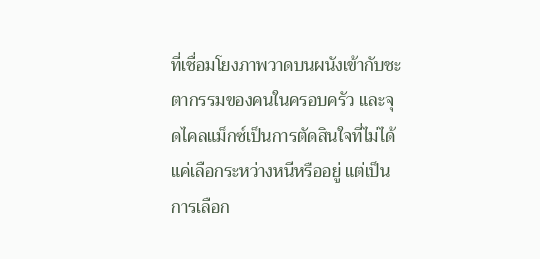ที่เชื่อมโยงภาพวาดบนผนังเข้ากับชะตากรรมของคนในครอบครัว และจุดไคลแม็กซ์เป็นการตัดสินใจที่ไม่ได้แค่เลือกระหว่างหนีหรืออยู่ แต่เป็นการเลือก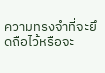ความทรงจำที่จะยึดถือไว้หรือจะ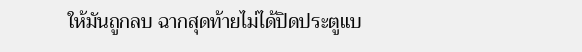ให้มันถูกลบ ฉากสุดท้ายไม่ได้ปิดประตูแบ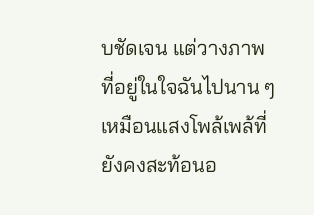บชัดเจน แต่วางภาพที่อยู่ในใจฉันไปนาน ๆ เหมือนแสงโพล้เพล้ที่ยังคงสะท้อนอ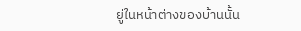ยู่ในหน้าต่างของบ้านนั้น